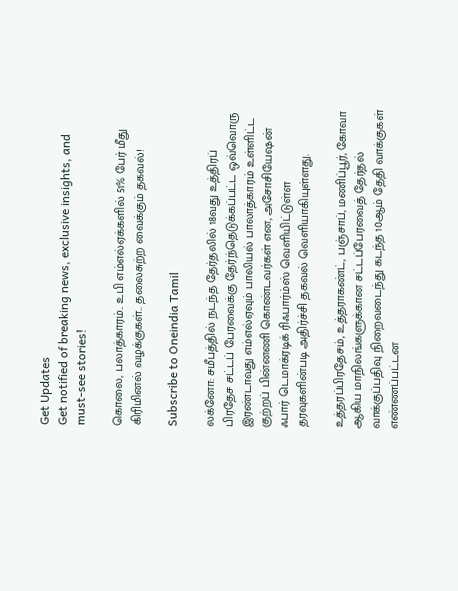Get Updates
Get notified of breaking news, exclusive insights, and must-see stories!

கொலை, பலாத்காரம்.. உபி எம்எல்ஏக்களில் 51% பேர் மீது கிரிமினல் வழக்குகள்.. தலைசுற்ற வைக்கும் தகவல்!

Subscribe to Oneindia Tamil

லக்னோ: சமீபத்தில் நடந்த தேர்தலில் 18வது உத்திரப் பிரதேச சட்டப் பேரவைக்கு தேர்ந்தெடுக்கப்பட்ட ஒவ்வொரு இரண்டாவது எம்எல்ஏவும் பாலியல் பாலாத்காரம் உள்ளிட்ட குற்றப் பின்னணி கொண்டவர்கள் என, அசோசியேஷன் ஃபார் டெமாக்ரடிக் ரிஃபார்ம்ஸ் வெளியிட்டுள்ள தரவுகளின்படி அதிர்ச்சி தகவல் வெளியாகியுள்ளது.

உத்தரப்பிரதேசம், உத்தராகண்ட், பஞ்சாப், மணிப்பூர், கோவா ஆகிய மாநிலங்களுக்கான சட்டப்பேரவைத் தேர்தல் வாக்குப்பதிவு நிறைவடைந்து கடந்த 10ஆம் தேதி வாக்குகள் எண்ணப்பட்டன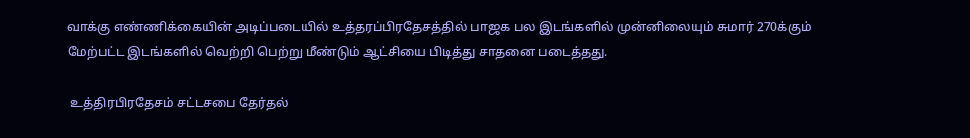வாக்கு எண்ணிக்கையின் அடிப்படையில் உத்தரப்பிரதேசத்தில் பாஜக பல இடங்களில் முன்னிலையும் சுமார் 270க்கும் மேற்பட்ட இடங்களில் வெற்றி பெற்று மீண்டும் ஆட்சியை பிடித்து சாதனை படைத்தது.

 உத்திரபிரதேசம் சட்டசபை தேர்தல்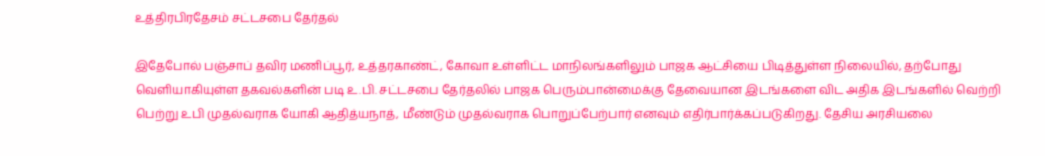உத்திரபிரதேசம் சட்டசபை தேர்தல்

இதேபோல் பஞ்சாப் தவிர மணிப்பூர், உத்தரகாண்ட், கோவா உள்ளிட்ட மாநிலங்களிலும் பாஜக ஆட்சியை பிடித்துள்ள நிலையில், தற்போது வெளியாகியுள்ள தகவல்களின் படி உ.பி. சட்டசபை தேர்தலில் பாஜக பெரும்பான்மைக்கு தேவையான இடங்களை விட அதிக இடங்களில் வெற்றி பெற்று உபி முதல்வராக யோகி ஆதித்யநாத், மீண்டும் முதல்வராக பொறுப்பேற்பார் எனவும் எதிர்பார்க்கப்படுகிறது. தேசிய அரசியலை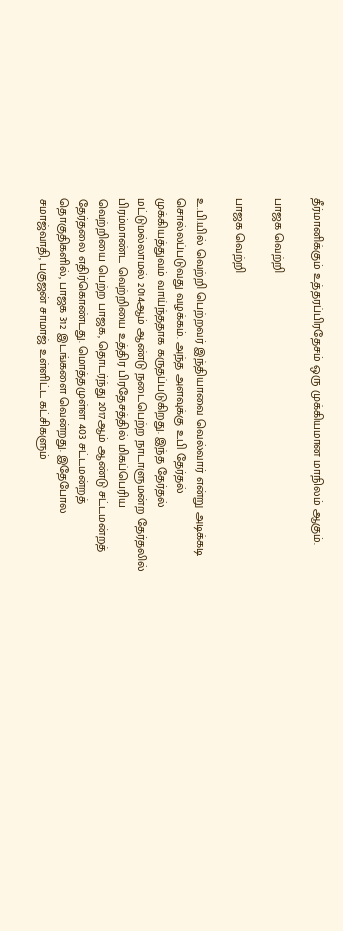தீர்மானிக்கும் உத்தரப்பிரதேசம் ஒரு முக்கியமான மாநிலம் ஆகும்.

பாஜக வெற்றி

பாஜக வெற்றி

உ.பி.யில் வெற்றி பெற்றவர் இந்தியாவை வெல்வார் என்று அடிக்கடி சொல்லப்படுவது வழக்கம். அந்த அளவுக்கு உபி தேர்தல் முக்கியத்துவம் வாய்ந்ததாக கருதப்படுகிறது. இந்த தேர்தல் மட்டுமல்லாமல் 2014ஆம் ஆண்டு நடைபெற்ற நாடாளுமன்ற தேர்தலில் பிரம்மாண்ட வெற்றியை உத்திர பிரதேசத்தில் மிகப்பெரிய வெற்றியை பெற்ற பாஜக, தொடர்ந்து 2017ஆம் ஆண்டு சட்டமன்றத் தேர்தலை எதிர்கொண்டது. மொத்தமுள்ள 403 சட்டமன்றத் தொகுதிகளில், பாஜக 312 இடங்களை வென்றது. இதேபோல சமாஜ்வாதி, பகுஜன் சாமாஜ் உள்ளிட்ட கட்சிகளும்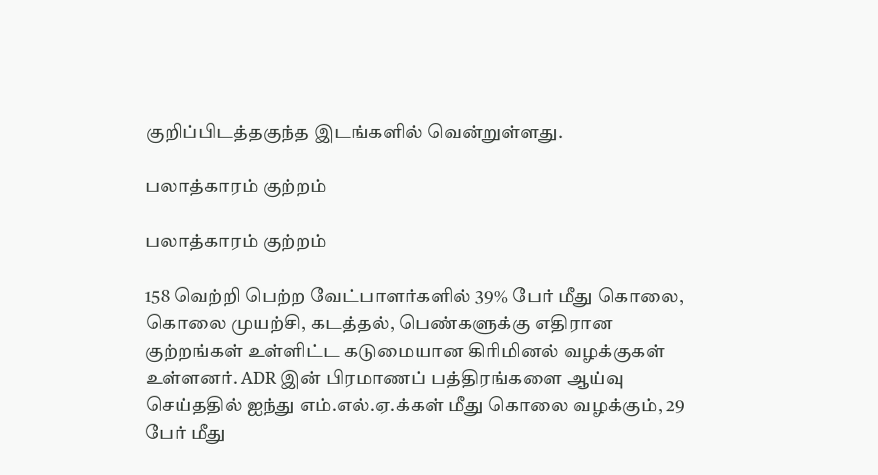குறிப்பிடத்தகுந்த இடங்களில் வென்றுள்ளது.

பலாத்காரம் குற்றம்

பலாத்காரம் குற்றம்

158 வெற்றி பெற்ற வேட்பாளர்களில் 39% பேர் மீது கொலை, கொலை முயற்சி, கடத்தல், பெண்களுக்கு எதிரான குற்றங்கள் உள்ளிட்ட கடுமையான கிரிமினல் வழக்குகள் உள்ளனர். ADR இன் பிரமாணப் பத்திரங்களை ஆய்வு செய்ததில் ஐந்து எம்.எல்.ஏ.க்கள் மீது கொலை வழக்கும், 29 பேர் மீது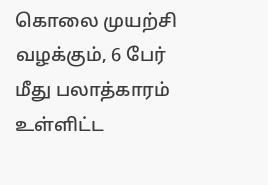கொலை முயற்சி வழக்கும், 6 பேர் மீது பலாத்காரம் உள்ளிட்ட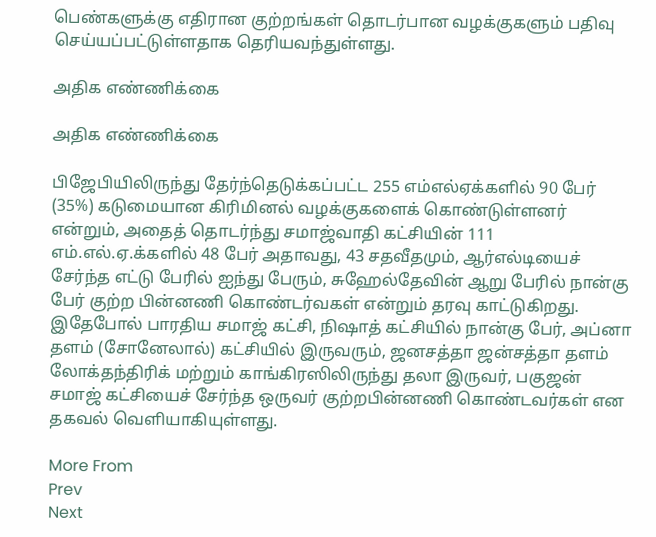பெண்களுக்கு எதிரான குற்றங்கள் தொடர்பான வழக்குகளும் பதிவு செய்யப்பட்டுள்ளதாக தெரியவந்துள்ளது.

அதிக எண்ணிக்கை

அதிக எண்ணிக்கை

பிஜேபியிலிருந்து தேர்ந்தெடுக்கப்பட்ட 255 எம்எல்ஏக்களில் 90 பேர் (35%) கடுமையான கிரிமினல் வழக்குகளைக் கொண்டுள்ளனர் என்றும், அதைத் தொடர்ந்து சமாஜ்வாதி கட்சியின் 111 எம்.எல்.ஏ.க்களில் 48 பேர் அதாவது, 43 சதவீதமும், ஆர்எல்டியைச் சேர்ந்த எட்டு பேரில் ஐந்து பேரும், சுஹேல்தேவின் ஆறு பேரில் நான்கு பேர் குற்ற பின்னணி கொண்டர்வகள் என்றும் தரவு காட்டுகிறது. இதேபோல் பாரதிய சமாஜ் கட்சி, நிஷாத் கட்சியில் நான்கு பேர், அப்னா தளம் (சோனேலால்) கட்சியில் இருவரும், ஜனசத்தா ஜன்சத்தா தளம் லோக்தந்திரிக் மற்றும் காங்கிரஸிலிருந்து தலா இருவர், பகுஜன் சமாஜ் கட்சியைச் சேர்ந்த ஒருவர் குற்றபின்னணி கொண்டவர்கள் என தகவல் வெளியாகியுள்ளது.

More From
Prev
Next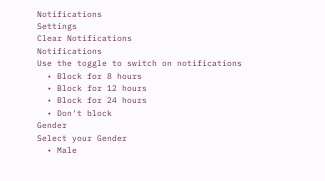Notifications
Settings
Clear Notifications
Notifications
Use the toggle to switch on notifications
  • Block for 8 hours
  • Block for 12 hours
  • Block for 24 hours
  • Don't block
Gender
Select your Gender
  • Male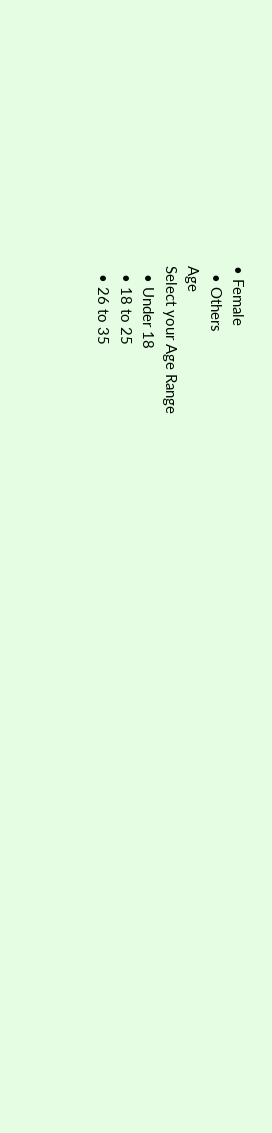• Female
  • Others
Age
Select your Age Range
  • Under 18
  • 18 to 25
  • 26 to 35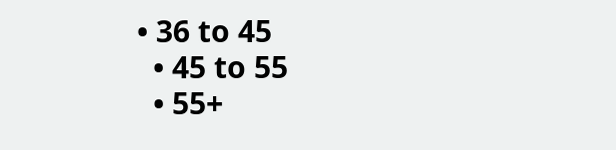• 36 to 45
  • 45 to 55
  • 55+